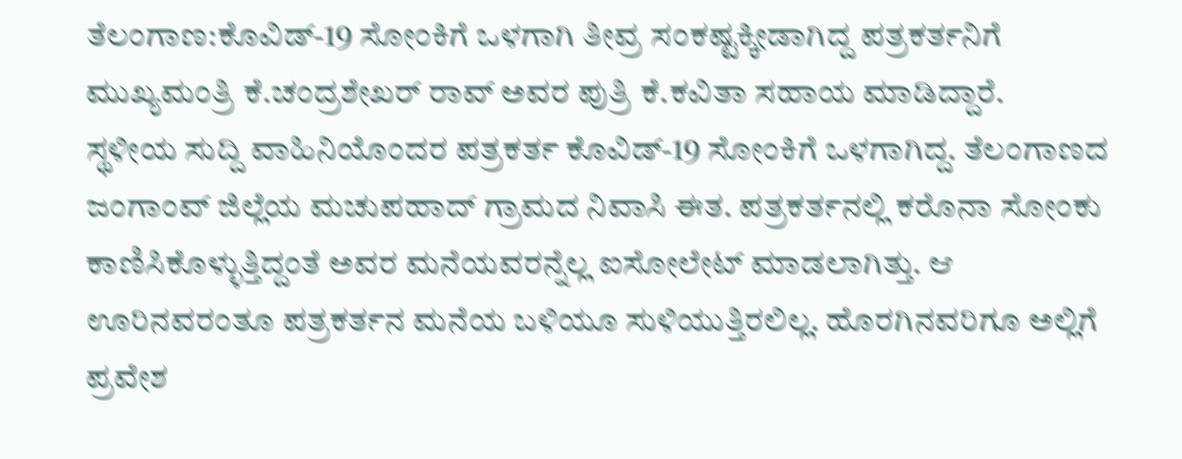ತೆಲಂಗಾಣ:ಕೊವಿಡ್-19 ಸೋಂಕಿಗೆ ಒಳಗಾಗಿ ತೀವ್ರ ಸಂಕಷ್ಟಕ್ಕೀಡಾಗಿದ್ದ ಪತ್ರಕರ್ತನಿಗೆ ಮುಖ್ಯಮಂತ್ರಿ ಕೆ.ಚಂದ್ರಶೇಖರ್ ರಾವ್ ಅವರ ಪುತ್ರಿ ಕೆ.ಕವಿತಾ ಸಹಾಯ ಮಾಡಿದ್ದಾರೆ.
ಸ್ಥಳೀಯ ಸುದ್ದಿ ವಾಹಿನಿಯೊಂದರ ಪತ್ರಕರ್ತ ಕೊವಿಡ್-19 ಸೋಂಕಿಗೆ ಒಳಗಾಗಿದ್ದ. ತೆಲಂಗಾಣದ ಜಂಗಾಂವ್ ಜಿಲ್ಲೆಯ ಮಚುಪಹಾದ್ ಗ್ರಾಮದ ನಿವಾಸಿ ಈತ. ಪತ್ರಕರ್ತನಲ್ಲಿ ಕರೊನಾ ಸೋಂಕು ಕಾಣಿಸಿಕೊಳ್ಳುತ್ತಿದ್ದಂತೆ ಅವರ ಮನೆಯವರನ್ನೆಲ್ಲ ಐಸೋಲೇಟ್ ಮಾಡಲಾಗಿತ್ತು. ಆ ಊರಿನವರಂತೂ ಪತ್ರಕರ್ತನ ಮನೆಯ ಬಳಿಯೂ ಸುಳಿಯುತ್ತಿರಲಿಲ್ಲ. ಹೊರಗಿನವರಿಗೂ ಅಲ್ಲಿಗೆ ಪ್ರವೇಶ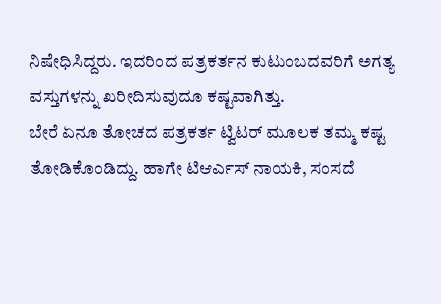ನಿಷೇಧಿಸಿದ್ದರು. ಇದರಿಂದ ಪತ್ರಕರ್ತನ ಕುಟುಂಬದವರಿಗೆ ಅಗತ್ಯ ವಸ್ತುಗಳನ್ನು ಖರೀದಿಸುವುದೂ ಕಷ್ಟವಾಗಿತ್ತು.
ಬೇರೆ ಏನೂ ತೋಚದ ಪತ್ರಕರ್ತ ಟ್ವಿಟರ್ ಮೂಲಕ ತಮ್ಮ ಕಷ್ಟ ತೋಡಿಕೊಂಡಿದ್ದು. ಹಾಗೇ ಟಿಆರ್ಎಸ್ ನಾಯಕಿ, ಸಂಸದೆ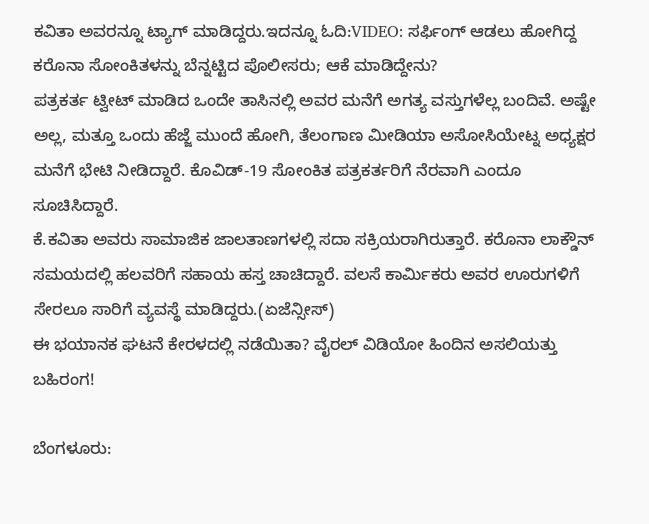ಕವಿತಾ ಅವರನ್ನೂ ಟ್ಯಾಗ್ ಮಾಡಿದ್ದರು.ಇದನ್ನೂ ಓದಿ:VIDEO: ಸರ್ಫಿಂಗ್ ಆಡಲು ಹೋಗಿದ್ದ ಕರೊನಾ ಸೋಂಕಿತಳನ್ನು ಬೆನ್ನಟ್ಟಿದ ಪೊಲೀಸರು; ಆಕೆ ಮಾಡಿದ್ದೇನು?
ಪತ್ರಕರ್ತ ಟ್ವೀಟ್ ಮಾಡಿದ ಒಂದೇ ತಾಸಿನಲ್ಲಿ ಅವರ ಮನೆಗೆ ಅಗತ್ಯ ವಸ್ತುಗಳೆಲ್ಲ ಬಂದಿವೆ. ಅಷ್ಟೇ ಅಲ್ಲ, ಮತ್ತೂ ಒಂದು ಹೆಜ್ಜೆ ಮುಂದೆ ಹೋಗಿ, ತೆಲಂಗಾಣ ಮೀಡಿಯಾ ಅಸೋಸಿಯೇಟ್ನ ಅಧ್ಯಕ್ಷರ ಮನೆಗೆ ಭೇಟಿ ನೀಡಿದ್ದಾರೆ. ಕೊವಿಡ್-19 ಸೋಂಕಿತ ಪತ್ರಕರ್ತರಿಗೆ ನೆರವಾಗಿ ಎಂದೂ ಸೂಚಿಸಿದ್ದಾರೆ.
ಕೆ.ಕವಿತಾ ಅವರು ಸಾಮಾಜಿಕ ಜಾಲತಾಣಗಳಲ್ಲಿ ಸದಾ ಸಕ್ರಿಯರಾಗಿರುತ್ತಾರೆ. ಕರೊನಾ ಲಾಕ್ಡೌನ್ ಸಮಯದಲ್ಲಿ ಹಲವರಿಗೆ ಸಹಾಯ ಹಸ್ತ ಚಾಚಿದ್ದಾರೆ. ವಲಸೆ ಕಾರ್ಮಿಕರು ಅವರ ಊರುಗಳಿಗೆ ಸೇರಲೂ ಸಾರಿಗೆ ವ್ಯವಸ್ಥೆ ಮಾಡಿದ್ದರು.(ಏಜೆನ್ಸೀಸ್)
ಈ ಭಯಾನಕ ಘಟನೆ ಕೇರಳದಲ್ಲಿ ನಡೆಯಿತಾ? ವೈರಲ್ ವಿಡಿಯೋ ಹಿಂದಿನ ಅಸಲಿಯತ್ತು ಬಹಿರಂಗ!

ಬೆಂಗಳೂರು: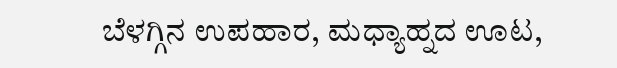ಬೆಳಗ್ಗಿನ ಉಪಹಾರ, ಮಧ್ಯಾಹ್ನದ ಊಟ,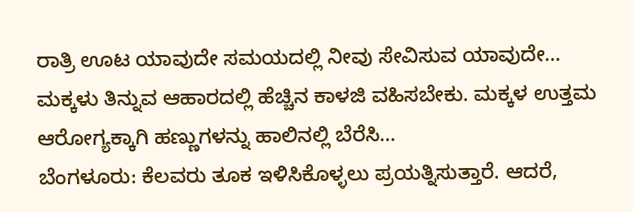ರಾತ್ರಿ ಊಟ ಯಾವುದೇ ಸಮಯದಲ್ಲಿ ನೀವು ಸೇವಿಸುವ ಯಾವುದೇ…
ಮಕ್ಕಳು ತಿನ್ನುವ ಆಹಾರದಲ್ಲಿ ಹೆಚ್ಚಿನ ಕಾಳಜಿ ವಹಿಸಬೇಕು. ಮಕ್ಕಳ ಉತ್ತಮ ಆರೋಗ್ಯಕ್ಕಾಗಿ ಹಣ್ಣುಗಳನ್ನು ಹಾಲಿನಲ್ಲಿ ಬೆರೆಸಿ…
ಬೆಂಗಳೂರು: ಕೆಲವರು ತೂಕ ಇಳಿಸಿಕೊಳ್ಳಲು ಪ್ರಯತ್ನಿಸುತ್ತಾರೆ. ಆದರೆ,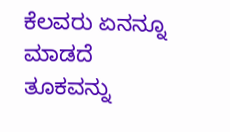ಕೆಲವರು ಏನನ್ನೂ ಮಾಡದೆ ತೂಕವನ್ನು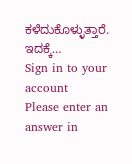ಕಳೆದುಕೊಳ್ಳುತ್ತಾರೆ. ಇದಕ್ಕೆ…
Sign in to your account
Please enter an answer in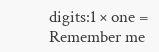digits:1 × one =
Remember me